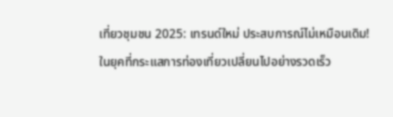เที่ยวชุมชน 2025: เทรนด์ใหม่ ประสบการณ์ไม่เหมือนเดิม!
ในยุคที่กระแสการท่องเที่ยวเปลี่ยนไปอย่างรวดเร็ว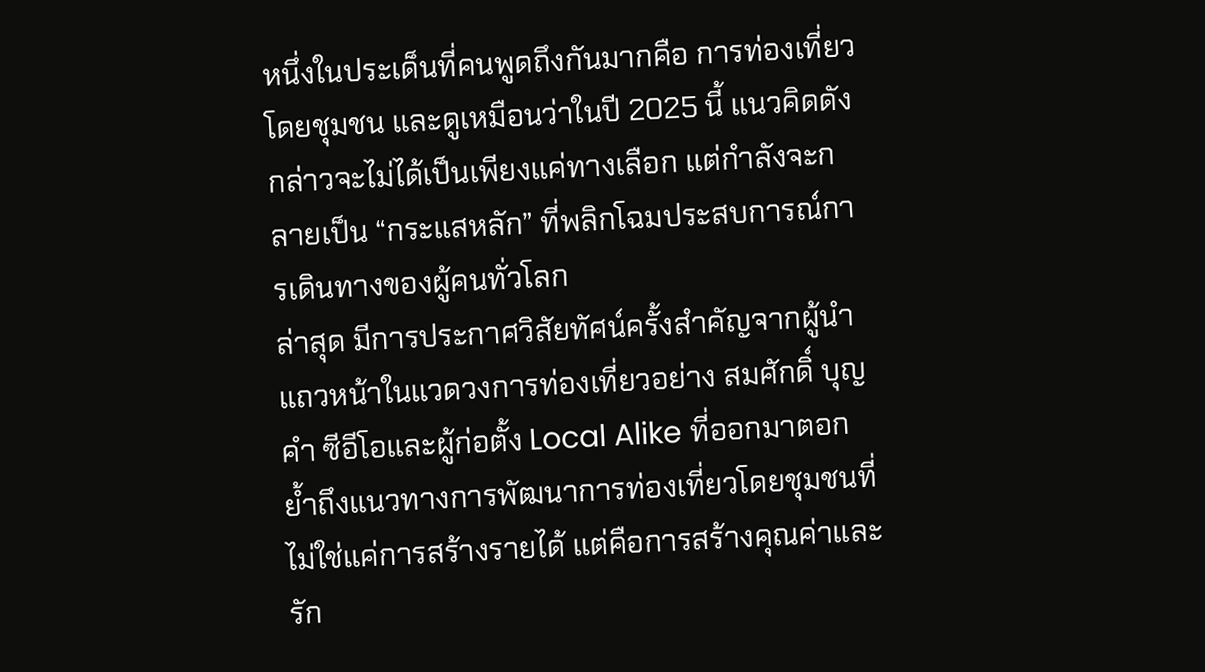หนึ่งในประเด็นที่คนพูดถึงกันมากคือ การท่องเที่ยวโดยชุมชน และดูเหมือนว่าในปี 2025 นี้ แนวคิดดังกล่าวจะไม่ได้เป็นเพียงแค่ทางเลือก แต่กำลังจะกลายเป็น “กระแสหลัก” ที่พลิกโฉมประสบการณ์การเดินทางของผู้คนทั่วโลก
ล่าสุด มีการประกาศวิสัยทัศน์ครั้งสำคัญจากผู้นำแถวหน้าในแวดวงการท่องเที่ยวอย่าง สมศักดิ์ บุญคำ ซีอีโอและผู้ก่อตั้ง Local Alike ที่ออกมาตอกย้ำถึงแนวทางการพัฒนาการท่องเที่ยวโดยชุมชนที่ไม่ใช่แค่การสร้างรายได้ แต่คือการสร้างคุณค่าและรัก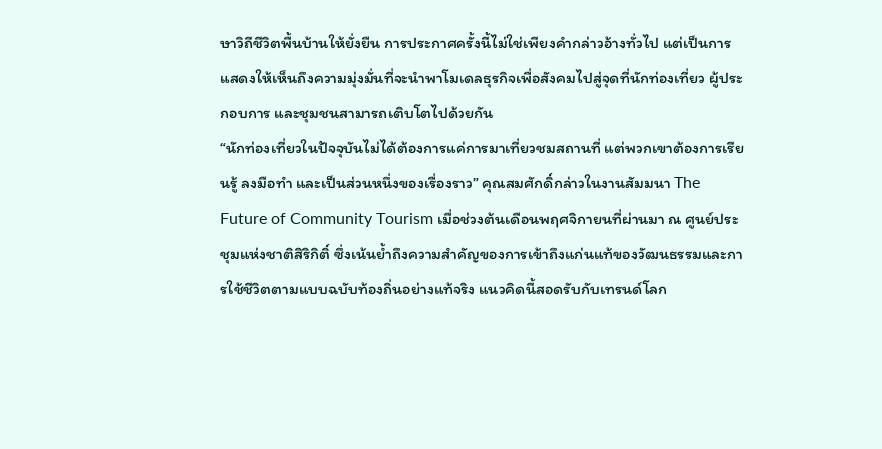ษาวิถีชีวิตพื้นบ้านให้ยั่งยืน การประกาศครั้งนี้ไม่ใช่เพียงคำกล่าวอ้างทั่วไป แต่เป็นการแสดงให้เห็นถึงความมุ่งมั่นที่จะนำพาโมเดลธุรกิจเพื่อสังคมไปสู่จุดที่นักท่องเที่ยว ผู้ประกอบการ และชุมชนสามารถเติบโตไปด้วยกัน
“นักท่องเที่ยวในปัจจุบันไม่ได้ต้องการแค่การมาเที่ยวชมสถานที่ แต่พวกเขาต้องการเรียนรู้ ลงมือทำ และเป็นส่วนหนึ่งของเรื่องราว” คุณสมศักดิ์กล่าวในงานสัมมนา The Future of Community Tourism เมื่อช่วงต้นเดือนพฤศจิกายนที่ผ่านมา ณ ศูนย์ประชุมแห่งชาติสิริกิติ์ ซึ่งเน้นย้ำถึงความสำคัญของการเข้าถึงแก่นแท้ของวัฒนธรรมและการใช้ชีวิตตามแบบฉบับท้องถิ่นอย่างแท้จริง แนวคิดนี้สอดรับกับเทรนด์โลก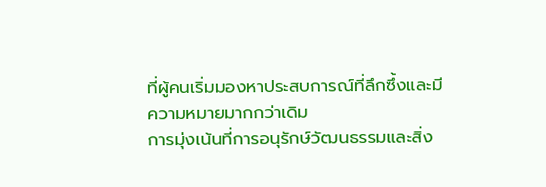ที่ผู้คนเริ่มมองหาประสบการณ์ที่ลึกซึ้งและมีความหมายมากกว่าเดิม
การมุ่งเน้นที่การอนุรักษ์วัฒนธรรมและสิ่ง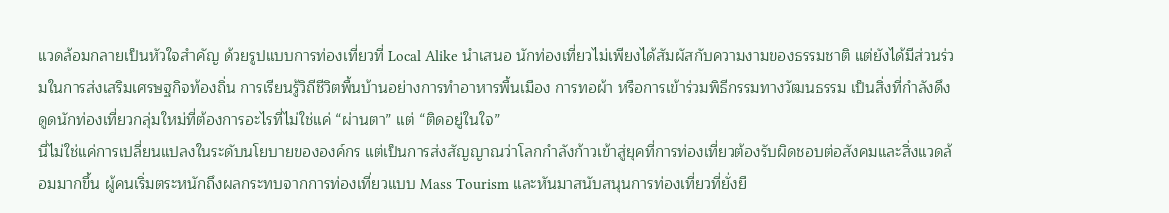แวดล้อมกลายเป็นหัวใจสำคัญ ด้วยรูปแบบการท่องเที่ยวที่ Local Alike นำเสนอ นักท่องเที่ยวไม่เพียงได้สัมผัสกับความงามของธรรมชาติ แต่ยังได้มีส่วนร่วมในการส่งเสริมเศรษฐกิจท้องถิ่น การเรียนรู้วิถีชีวิตพื้นบ้านอย่างการทำอาหารพื้นเมือง การทอผ้า หรือการเข้าร่วมพิธีกรรมทางวัฒนธรรม เป็นสิ่งที่กำลังดึงดูดนักท่องเที่ยวกลุ่มใหม่ที่ต้องการอะไรที่ไม่ใช่แค่ “ผ่านตา” แต่ “ติดอยู่ในใจ”
นี่ไม่ใช่แค่การเปลี่ยนแปลงในระดับนโยบายขององค์กร แต่เป็นการส่งสัญญาณว่าโลกกำลังก้าวเข้าสู่ยุคที่การท่องเที่ยวต้องรับผิดชอบต่อสังคมและสิ่งแวดล้อมมากขึ้น ผู้คนเริ่มตระหนักถึงผลกระทบจากการท่องเที่ยวแบบ Mass Tourism และหันมาสนับสนุนการท่องเที่ยวที่ยั่งยื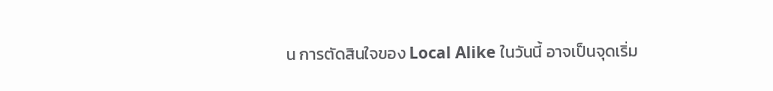น การตัดสินใจของ Local Alike ในวันนี้ อาจเป็นจุดเริ่ม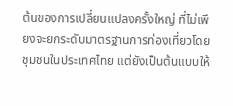ต้นของการเปลี่ยนแปลงครั้งใหญ่ ที่ไม่เพียงจะยกระดับมาตรฐานการท่องเที่ยวโดยชุมชนในประเทศไทย แต่ยังเป็นต้นแบบให้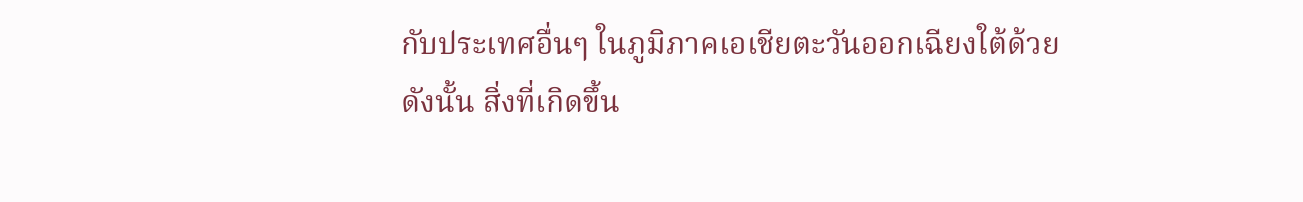กับประเทศอื่นๆ ในภูมิภาคเอเชียตะวันออกเฉียงใต้ด้วย
ดังนั้น สิ่งที่เกิดขึ้น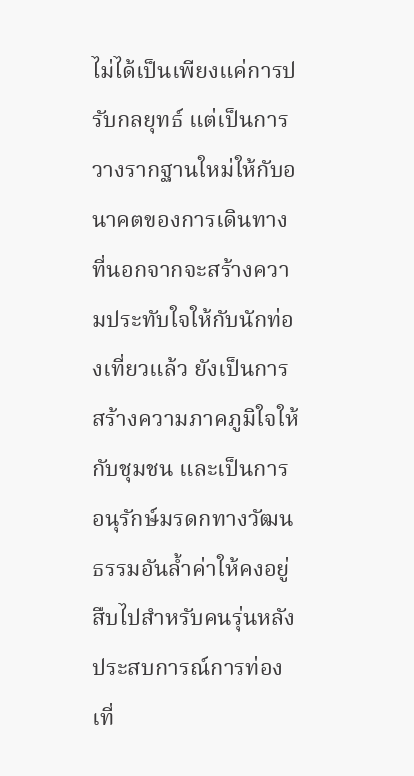ไม่ได้เป็นเพียงแค่การปรับกลยุทธ์ แต่เป็นการวางรากฐานใหม่ให้กับอนาคตของการเดินทาง ที่นอกจากจะสร้างความประทับใจให้กับนักท่องเที่ยวแล้ว ยังเป็นการสร้างความภาคภูมิใจให้กับชุมชน และเป็นการอนุรักษ์มรดกทางวัฒนธรรมอันล้ำค่าให้คงอยู่สืบไปสำหรับคนรุ่นหลัง ประสบการณ์การท่องเที่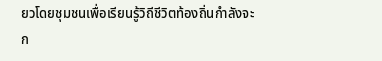ยวโดยชุมชนเพื่อเรียนรู้วิถีชีวิตท้องถิ่นกำลังจะก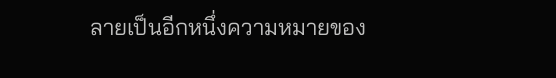ลายเป็นอีกหนึ่งความหมายของ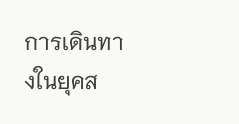การเดินทางในยุคส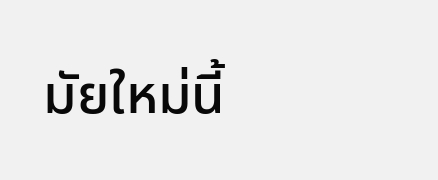มัยใหม่นี้